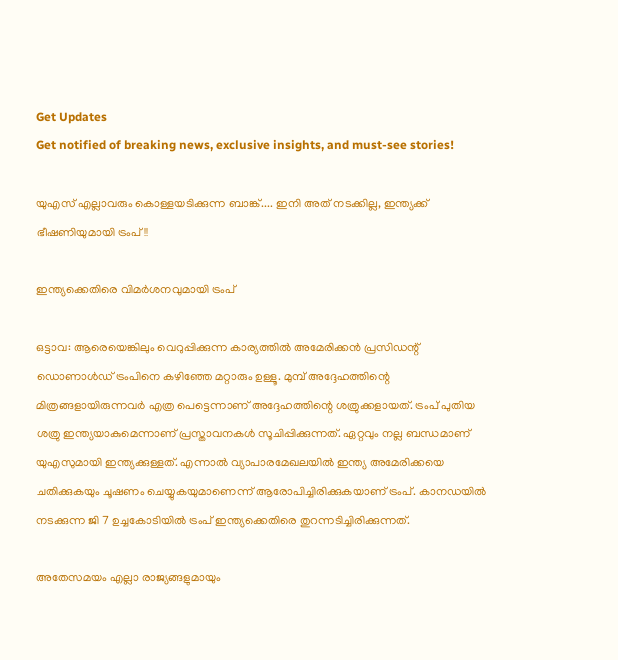Get Updates
Get notified of breaking news, exclusive insights, and must-see stories!

യുഎസ് എല്ലാവരും കൊള്ളയടിക്കുന്ന ബാങ്ക്.... ഇനി അത് നടക്കില്ല, ഇന്ത്യക്ക് ഭീഷണിയുമായി ട്രംപ്!!

ഇന്ത്യക്കെതിരെ വിമര്‍ശനവുമായി ട്രംപ്

ഒട്ടാവ: ആരെയെങ്കിലും വെറുപ്പിക്കുന്ന കാര്യത്തില്‍ അമേരിക്കന്‍ പ്രസിഡന്റ് ഡൊണാള്‍ഡ് ട്രംപിനെ കഴിഞ്ഞേ മറ്റാരും ഉള്ളൂ. മുമ്പ് അദ്ദേഹത്തിന്റെ മിത്രങ്ങളായിരുന്നവര്‍ എത്ര പെട്ടെന്നാണ് അദ്ദേഹത്തിന്റെ ശത്രുക്കളായത്. ട്രംപ് പുതിയ ശത്രു ഇന്ത്യയാകുമെന്നാണ് പ്രസ്താവനകള്‍ സൂചിപ്പിക്കുന്നത്. ഏറ്റവും നല്ല ബന്ധമാണ് യുഎസുമായി ഇന്ത്യക്കുള്ളത്. എന്നാല്‍ വ്യാപാരമേഖലയില്‍ ഇന്ത്യ അമേരിക്കയെ ചതിക്കുകയും ചൂഷണം ചെയ്യുകയുമാണെന്ന് ആരോപിച്ചിരിക്കുകയാണ് ട്രംപ്. കാനഡയില്‍ നടക്കുന്ന ജി 7 ഉച്ചകോടിയില്‍ ട്രംപ് ഇന്ത്യക്കെതിരെ തുറന്നടിച്ചിരിക്കുന്നത്.

അതേസമയം എല്ലാ രാജ്യങ്ങളുമായും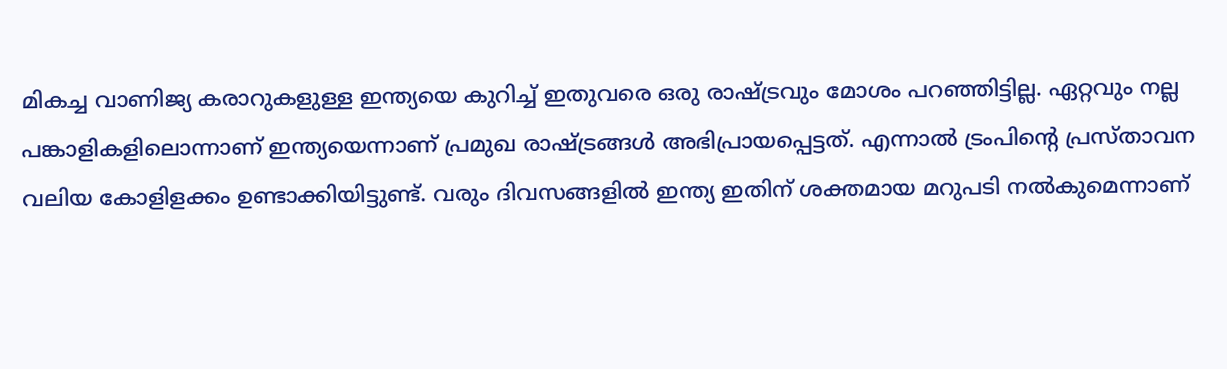മികച്ച വാണിജ്യ കരാറുകളുള്ള ഇന്ത്യയെ കുറിച്ച് ഇതുവരെ ഒരു രാഷ്ട്രവും മോശം പറഞ്ഞിട്ടില്ല. ഏറ്റവും നല്ല പങ്കാളികളിലൊന്നാണ് ഇന്ത്യയെന്നാണ് പ്രമുഖ രാഷ്ട്രങ്ങള്‍ അഭിപ്രായപ്പെട്ടത്. എന്നാല്‍ ട്രംപിന്റെ പ്രസ്താവന വലിയ കോളിളക്കം ഉണ്ടാക്കിയിട്ടുണ്ട്. വരും ദിവസങ്ങളില്‍ ഇന്ത്യ ഇതിന് ശക്തമായ മറുപടി നല്‍കുമെന്നാണ്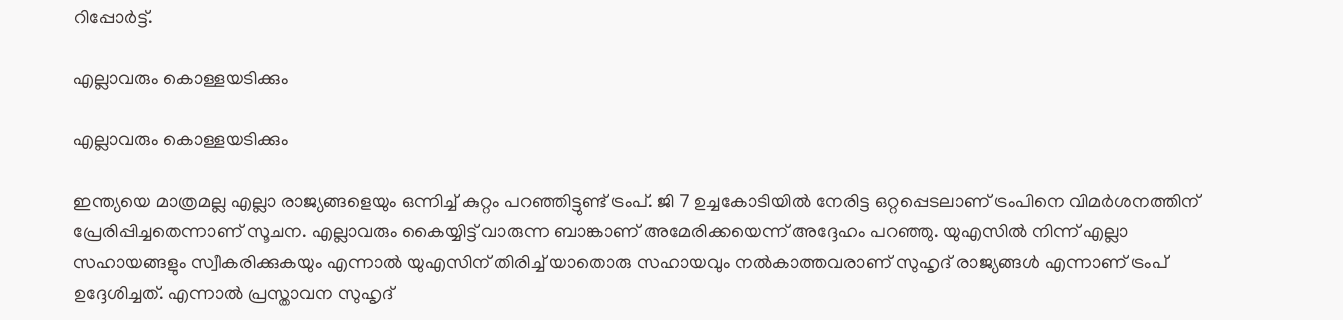റിപ്പോര്‍ട്ട്.

എല്ലാവരും കൊള്ളയടിക്കും

എല്ലാവരും കൊള്ളയടിക്കും

ഇന്ത്യയെ മാത്രമല്ല എല്ലാ രാജ്യങ്ങളെയും ഒന്നിച്ച് കുറ്റം പറഞ്ഞിട്ടുണ്ട് ട്രംപ്. ജി 7 ഉച്ചകോടിയില്‍ നേരിട്ട ഒറ്റപ്പെടലാണ് ട്രംപിനെ വിമര്‍ശനത്തിന് പ്രേരിപ്പിച്ചതെന്നാണ് സൂചന. എല്ലാവരും കൈയ്യിട്ട് വാരുന്ന ബാങ്കാണ് അമേരിക്കയെന്ന് അദ്ദേഹം പറഞ്ഞു. യുഎസില്‍ നിന്ന് എല്ലാ സഹായങ്ങളും സ്വീകരിക്കുകയും എന്നാല്‍ യുഎസിന് തിരിച്ച് യാതൊരു സഹായവും നല്‍കാത്തവരാണ് സുഹൃദ് രാജ്യങ്ങള്‍ എന്നാണ് ട്രംപ് ഉദ്ദേശിച്ചത്. എന്നാല്‍ പ്രസ്താവന സുഹൃദ്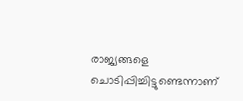രാജ്യങ്ങളെ ചൊടിപ്പിച്ചിട്ടുണ്ടെന്നാണ്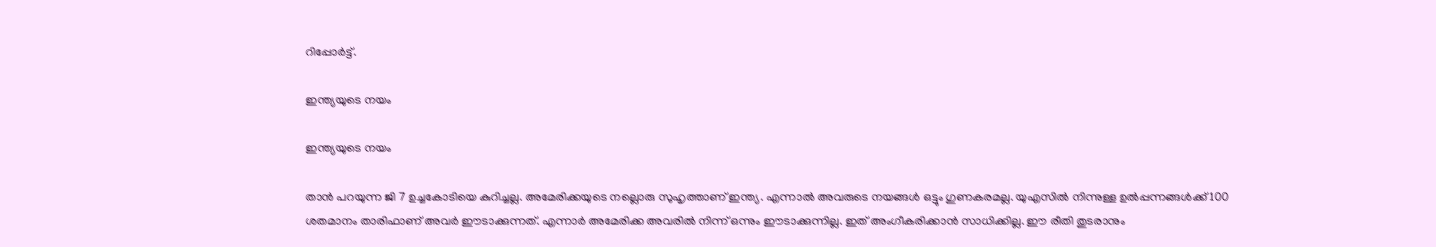റിപ്പോര്‍ട്ട്.

ഇന്ത്യയുടെ നയം

ഇന്ത്യയുടെ നയം

താന്‍ പറയുന്ന ജി 7 ഉച്ചകോടിയെ കുറിച്ചല്ല. അമേരിക്കയുടെ നല്ലൊരു സുഹൃത്താണ് ഇന്ത്യ. എന്നാല്‍ അവരുടെ നയങ്ങള്‍ ഒട്ടും ഗുണകരമല്ല. യുഎസില്‍ നിന്നുള്ള ഉല്‍പ്പന്നങ്ങള്‍ക്ക് 100 ശതമാനം താരിഫാണ് അവര്‍ ഈടാക്കുന്നത്. എന്നാര്‍ അമേരിക്ക അവരില്‍ നിന്ന് ഒന്നും ഈടാക്കുന്നില്ല. ഇത് അംഗീകരിക്കാന്‍ സാധിക്കില്ല. ഈ രീതി തുടരാനും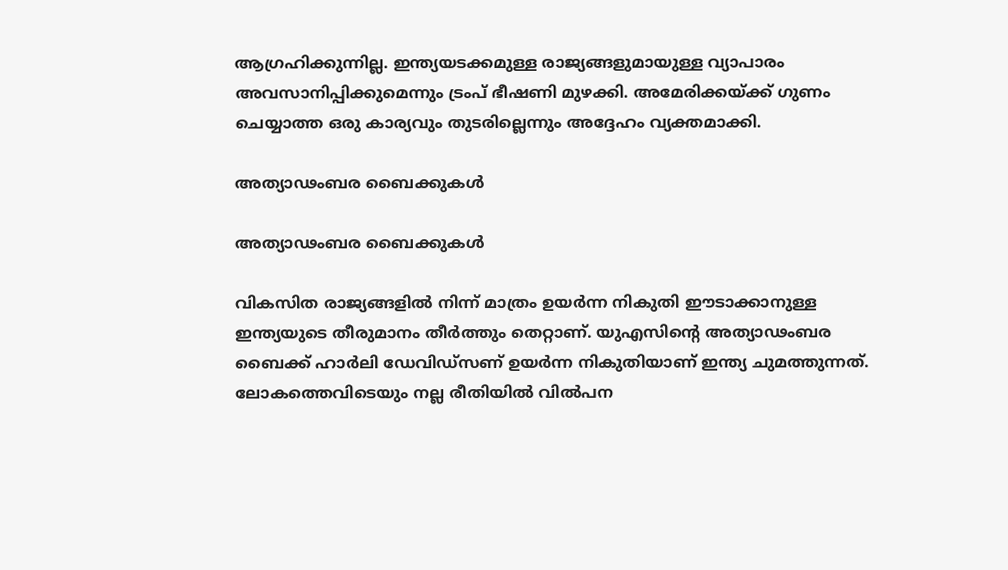ആഗ്രഹിക്കുന്നില്ല. ഇന്ത്യയടക്കമുള്ള രാജ്യങ്ങളുമായുള്ള വ്യാപാരം അവസാനിപ്പിക്കുമെന്നും ട്രംപ് ഭീഷണി മുഴക്കി. അമേരിക്കയ്ക്ക് ഗുണം ചെയ്യാത്ത ഒരു കാര്യവും തുടരില്ലെന്നും അദ്ദേഹം വ്യക്തമാക്കി.

അത്യാഢംബര ബൈക്കുകള്‍

അത്യാഢംബര ബൈക്കുകള്‍

വികസിത രാജ്യങ്ങളില്‍ നിന്ന് മാത്രം ഉയര്‍ന്ന നികുതി ഈടാക്കാനുള്ള ഇന്ത്യയുടെ തീരുമാനം തീര്‍ത്തും തെറ്റാണ്. യുഎസിന്റെ അത്യാഢംബര ബൈക്ക് ഹാര്‍ലി ഡേവിഡ്‌സണ് ഉയര്‍ന്ന നികുതിയാണ് ഇന്ത്യ ചുമത്തുന്നത്. ലോകത്തെവിടെയും നല്ല രീതിയില്‍ വില്‍പന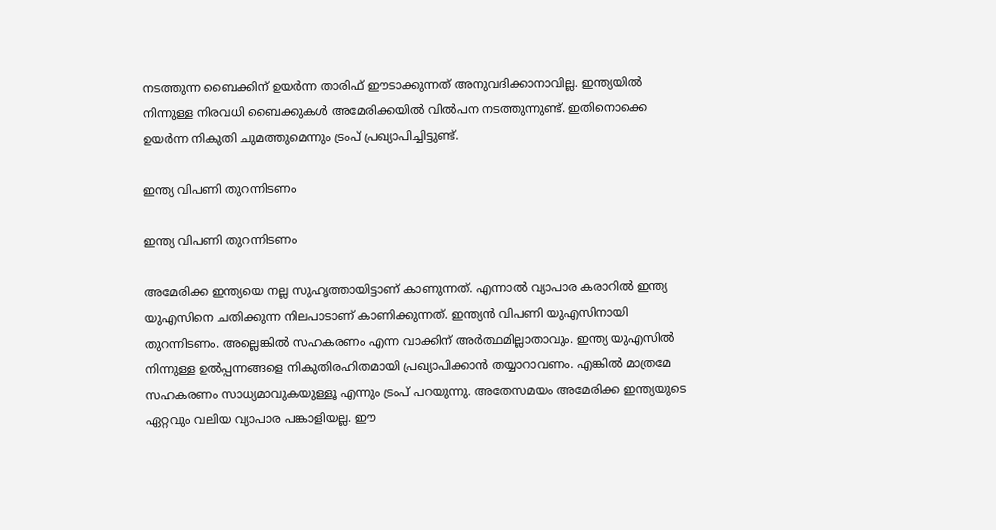നടത്തുന്ന ബൈക്കിന് ഉയര്‍ന്ന താരിഫ് ഈടാക്കുന്നത് അനുവദിക്കാനാവില്ല. ഇന്ത്യയില്‍ നിന്നുള്ള നിരവധി ബൈക്കുകള്‍ അമേരിക്കയില്‍ വില്‍പന നടത്തുന്നുണ്ട്. ഇതിനൊക്കെ ഉയര്‍ന്ന നികുതി ചുമത്തുമെന്നും ട്രംപ് പ്രഖ്യാപിച്ചിട്ടുണ്ട്.

ഇന്ത്യ വിപണി തുറന്നിടണം

ഇന്ത്യ വിപണി തുറന്നിടണം

അമേരിക്ക ഇന്ത്യയെ നല്ല സുഹൃത്തായിട്ടാണ് കാണുന്നത്. എന്നാല്‍ വ്യാപാര കരാറില്‍ ഇന്ത്യ യുഎസിനെ ചതിക്കുന്ന നിലപാടാണ് കാണിക്കുന്നത്. ഇന്ത്യന്‍ വിപണി യുഎസിനായി തുറന്നിടണം. അല്ലെങ്കില്‍ സഹകരണം എന്ന വാക്കിന് അര്‍ത്ഥമില്ലാതാവും. ഇന്ത്യ യുഎസില്‍ നിന്നുള്ള ഉല്‍പ്പന്നങ്ങളെ നികുതിരഹിതമായി പ്രഖ്യാപിക്കാന്‍ തയ്യാറാവണം. എങ്കില്‍ മാത്രമേ സഹകരണം സാധ്യമാവുകയുള്ളൂ എന്നും ട്രംപ് പറയുന്നു. അതേസമയം അമേരിക്ക ഇന്ത്യയുടെ ഏറ്റവും വലിയ വ്യാപാര പങ്കാളിയല്ല. ഈ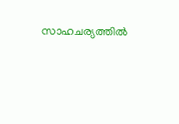സാഹചര്യത്തില്‍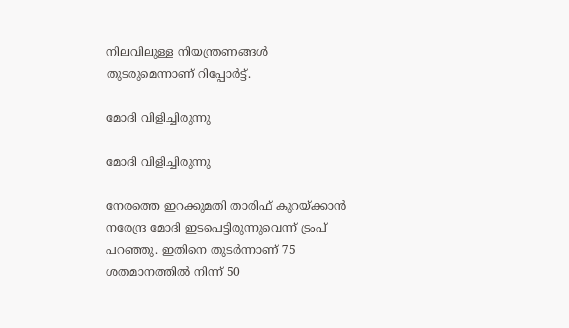നിലവിലുള്ള നിയന്ത്രണങ്ങള്‍ തുടരുമെന്നാണ് റിപ്പോര്‍ട്ട്.

മോദി വിളിച്ചിരുന്നു

മോദി വിളിച്ചിരുന്നു

നേരത്തെ ഇറക്കുമതി താരിഫ് കുറയ്ക്കാന്‍ നരേന്ദ്ര മോദി ഇടപെട്ടിരുന്നുവെന്ന് ട്രംപ് പറഞ്ഞു. ഇതിനെ തുടര്‍ന്നാണ് 75 ശതമാനത്തില്‍ നിന്ന് 50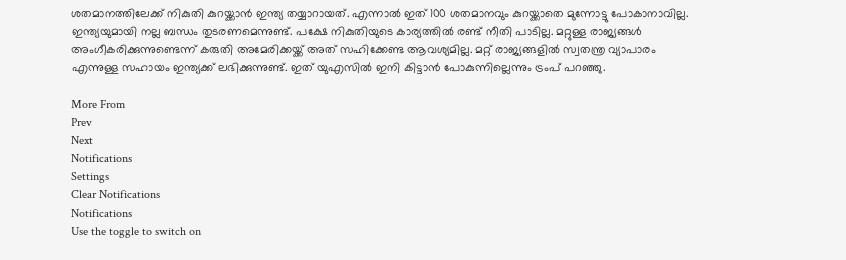ശതമാനത്തിലേക്ക് നികുതി കുറയ്ക്കാന്‍ ഇന്ത്യ തയ്യാറായത്. എന്നാല്‍ ഇത് 100 ശതമാനവും കുറയ്ക്കാതെ മുന്നോട്ടു പോകാനാവില്ല. ഇന്ത്യയുമായി നല്ല ബന്ധം തുടരണമെന്നുണ്ട്. പക്ഷേ നികുതിയുടെ കാര്യത്തില്‍ രണ്ട് നീതി പാടില്ല. മറ്റുള്ള രാജ്യങ്ങള്‍ അംഗീകരിക്കുന്നുണ്ടെന്ന് കരുതി അമേരിക്കയ്ക്ക് അത് സഹിക്കേണ്ട ആവശ്യമില്ല. മറ്റ് രാജ്യങ്ങളില്‍ സ്വതന്ത്ര വ്യാപാരം എന്നുള്ള സഹായം ഇന്ത്യക്ക് ലഭിക്കുന്നുണ്ട്. ഇത് യുഎസില്‍ ഇനി കിട്ടാന്‍ പോകുന്നില്ലെന്നും ട്രംപ് പറഞ്ഞു.

More From
Prev
Next
Notifications
Settings
Clear Notifications
Notifications
Use the toggle to switch on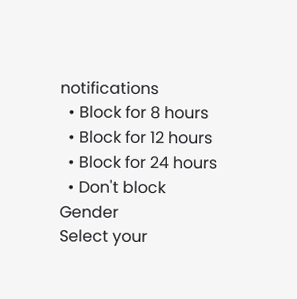notifications
  • Block for 8 hours
  • Block for 12 hours
  • Block for 24 hours
  • Don't block
Gender
Select your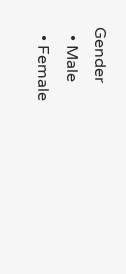Gender
  • Male
  • Female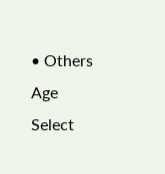• Others
Age
Select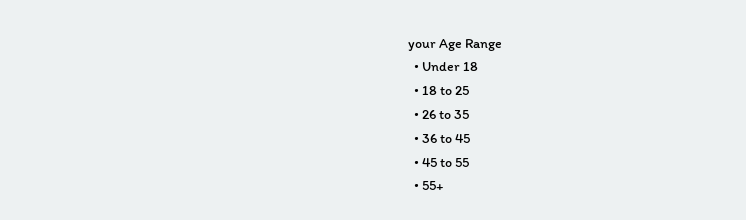your Age Range
  • Under 18
  • 18 to 25
  • 26 to 35
  • 36 to 45
  • 45 to 55
  • 55+